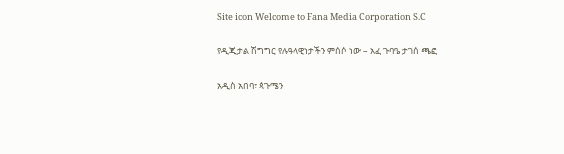Site icon Welcome to Fana Media Corporation S.C

የዲጂታል ሽግግር የሉዓላዊነታችን ምሰሶ ነው – አፈ ጉባዔ ታገሰ ጫፎ

አዲስ አበባ፣ ጳጉሜን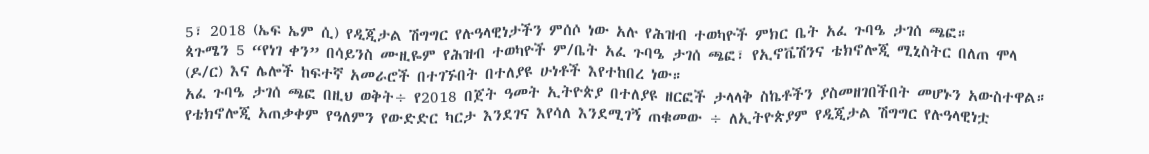5፣ 2018 (ኤፍ ኤም ሲ) የዲጂታል ሽግግር የሉዓላዊነታችን ምሰሶ ነው አሉ የሕዝብ ተወካዮች ምክር ቤት አፈ ጉባዔ ታገሰ ጫፎ።
ጳጉሜን 5 “የነገ ቀን” በሳይንስ ሙዚዬም የሕዝብ ተወካዮች ም/ቤት አፈ ጉባዔ ታገሰ ጫፎ፣ የኢኖቬሽንና ቴክኖሎጂ ሚኒስትር በለጠ ሞላ (ዶ/ር) እና ሌሎች ከፍተኛ አመራሮች በተገኙበት በተለያዩ ሁነቶች እየተከበረ ነው።
አፈ ጉባዔ ታገሰ ጫፎ በዚህ ወቅት÷ የ2018 በጀት ዓመት ኢትዮጵያ በተለያዩ ዘርፎች ታላላቅ ስኬቶችን ያስመዘገበችበት መሆኑን አውስተዋል።
የቴክኖሎጂ አጠቃቀም የዓለምን የውድድር ካርታ እንደገና እየሳለ እንደሚገኝ ጠቁመው ÷ ለኢትዮጵያም የዲጂታል ሽግግር የሉዓላዊነቷ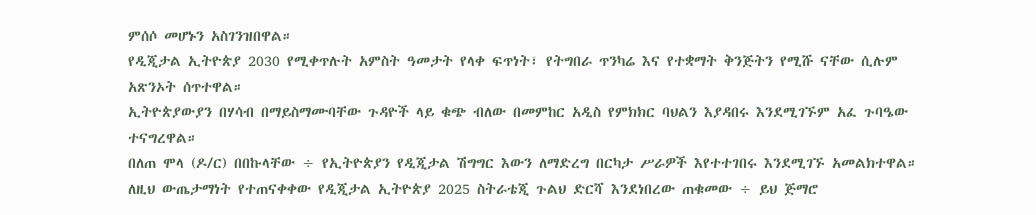ምሰሶ መሆኑን አስገንዝበዋል።
የዲጂታል ኢትዮጵያ 2030 የሚቀጥሉት አምስት ዓመታት የላቀ ፍጥነት፣ የትግበራ ጥንካሬ እና የተቋማት ቅንጅትን የሚሹ ናቸው ሲሉም አጽንኦት ሰጥተዋል።
ኢትዮጵያውያን በሃሳብ በማይስማሙባቸው ጉዳዮች ላይ ቁጭ ብለው በመምከር አዲስ የምክክር ባህልን እያዳበሩ እንደሚገኙም አፈ ጉባዔው ተናግረዋል።
በለጠ ሞላ (ዶ/ር) በበኩላቸው ÷ የኢትዮጵያን የዲጂታል ሽግግር እውን ለማድረግ በርካታ ሥራዎች እየተተገበሩ እንደሚገኙ አመልክተዋል።
ለዚህ ውጤታማነት የተጠናቀቀው የዲጂታል ኢትዮጵያ 2025 ስትራቴጂ ጉልህ ድርሻ እንደነበረው ጠቁመው ÷ ይህ ጅማሮ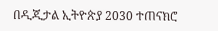በዲጂታል ኢትዮጵያ 2030 ተጠናክሮ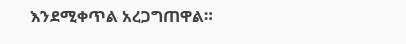እንደሚቀጥል አረጋግጠዋል።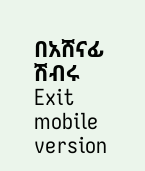በአሸናፊ ሽብሩ
Exit mobile version